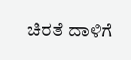ಚಿರತೆ ದಾಳಿಗೆ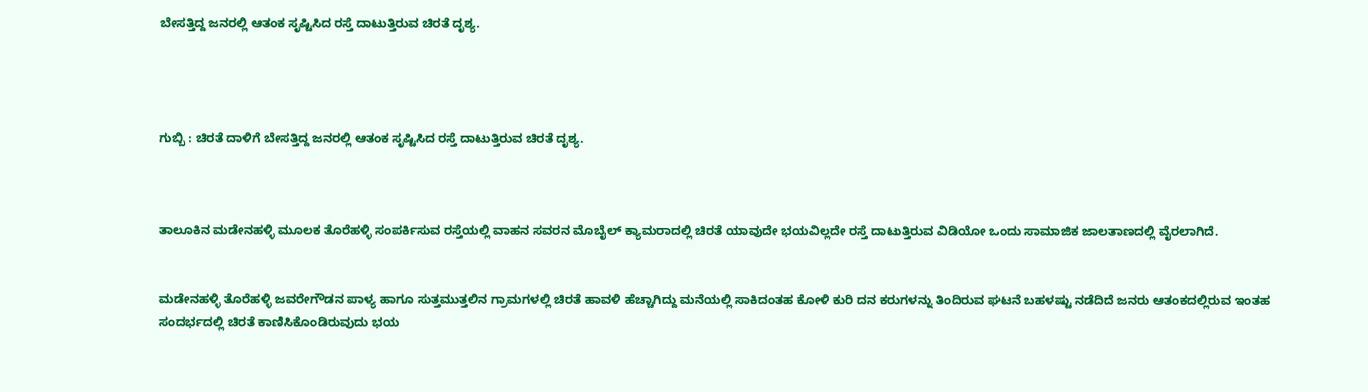ಬೇಸತ್ತಿದ್ದ ಜನರಲ್ಲಿ ಆತಂಕ ಸೃಷ್ಟಿಸಿದ ರಸ್ತೆ ದಾಟುತ್ತಿರುವ ಚಿರತೆ ದೃಶ್ಯ.




ಗುಬ್ಬಿ : ಚಿರತೆ ದಾಳಿಗೆ ಬೇಸತ್ತಿದ್ದ ಜನರಲ್ಲಿ ಆತಂಕ ಸೃಷ್ಟಿಸಿದ ರಸ್ತೆ ದಾಟುತ್ತಿರುವ ಚಿರತೆ ದೃಶ್ಯ.



ತಾಲೂಕಿನ ಮಡೇನಹಳ್ಳಿ ಮೂಲಕ ತೊರೆಹಳ್ಳಿ ಸಂಪರ್ಕಿಸುವ ರಸ್ತೆಯಲ್ಲಿ ವಾಹನ ಸವರನ ಮೊಬೈಲ್ ಕ್ಯಾಮರಾದಲ್ಲಿ ಚಿರತೆ ಯಾವುದೇ ಭಯವಿಲ್ಲದೇ ರಸ್ತೆ ದಾಟುತ್ತಿರುವ ವಿಡಿಯೋ ಒಂದು ಸಾಮಾಜಿಕ ಜಾಲತಾಣದಲ್ಲಿ ವೈರಲಾಗಿದೆ.


ಮಡೇನಹಳ್ಳಿ ತೊರೆಹಳ್ಳಿ ಜವರೇಗೌಡನ ಪಾಳ್ಯ ಹಾಗೂ ಸುತ್ತಮುತ್ತಲಿನ ಗ್ರಾಮಗಳಲ್ಲಿ ಚಿರತೆ ಹಾವಳಿ ಹೆಚ್ಚಾಗಿದ್ದು ಮನೆಯಲ್ಲಿ ಸಾಕಿದಂತಹ ಕೋಳಿ ಕುರಿ ದನ ಕರುಗಳನ್ನು ತಿಂದಿರುವ ಘಟನೆ ಬಹಳಷ್ಟು ನಡೆದಿದೆ ಜನರು ಆತಂಕದಲ್ಲಿರುವ ಇಂತಹ ಸಂದರ್ಭದಲ್ಲಿ ಚಿರತೆ ಕಾಣಿಸಿಕೊಂಡಿರುವುದು ಭಯ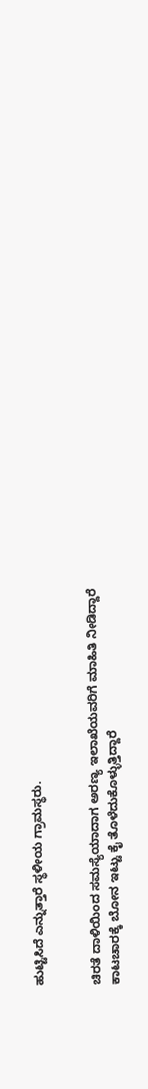ಹುಟ್ಟಿಸಿದೆ ಎನ್ನುತ್ತಾರೆ ಸ್ಥಳೀಯ ಗ್ರಾಮಸ್ಥರು.


ಚಿರತೆ ದಾಳಿಯಿಂದ ಸಮಸ್ಯೆಯಾದಾಗ ಅರಣ್ಯ ಇಲಾಖೆಯವರಿಗೆ ಮಾಹಿತಿ ನೀಡಿದ್ದಾರೆ ಕಾಟಚಾರಕ್ಕೆ ಬೋನ ಇಟ್ಟು ಕೈ ತೊಳೆದುಕೊಳ್ಳುತ್ತಿದ್ದಾರೆ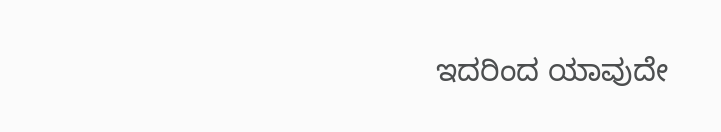ಇದರಿಂದ ಯಾವುದೇ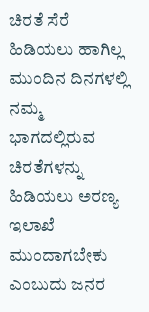ಚಿರತೆ ಸೆರೆ ಹಿಡಿಯಲು ಹಾಗಿಲ್ಲ ಮುಂದಿನ ದಿನಗಳಲ್ಲಿ ನಮ್ಮ ಭಾಗದಲ್ಲಿರುವ ಚಿರತೆಗಳನ್ನು ಹಿಡಿಯಲು ಅರಣ್ಯ ಇಲಾಖೆ ಮುಂದಾಗಬೇಕು ಎಂಬುದು ಜನರ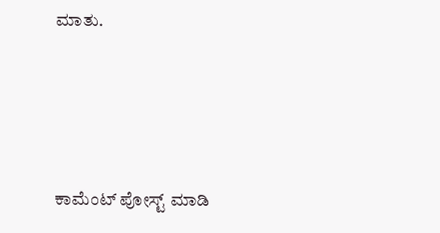ಮಾತು.




ಕಾಮೆಂಟ್‌‌ ಪೋಸ್ಟ್‌ ಮಾಡಿ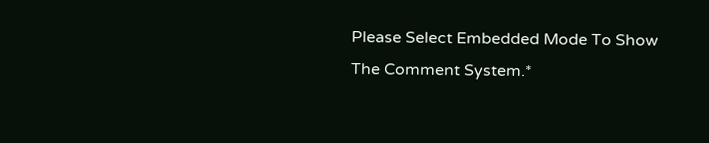Please Select Embedded Mode To Show The Comment System.*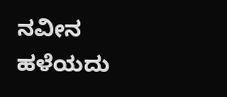ನವೀನ ಹಳೆಯದು